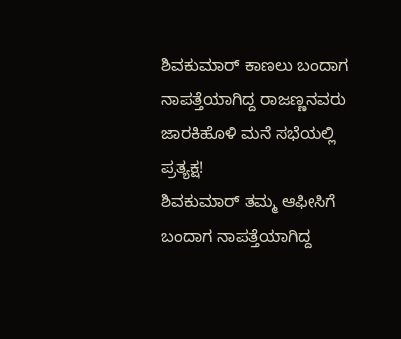ಶಿವಕುಮಾರ್ ಕಾಣಲು ಬಂದಾಗ ನಾಪತ್ತೆಯಾಗಿದ್ದ ರಾಜಣ್ಣನವರು ಜಾರಕಿಹೊಳಿ ಮನೆ ಸಭೆಯಲ್ಲಿ ಪ್ರತ್ಯಕ್ಷ!
ಶಿವಕುಮಾರ್ ತಮ್ಮ ಆಫೀಸಿಗೆ ಬಂದಾಗ ನಾಪತ್ತೆಯಾಗಿದ್ದ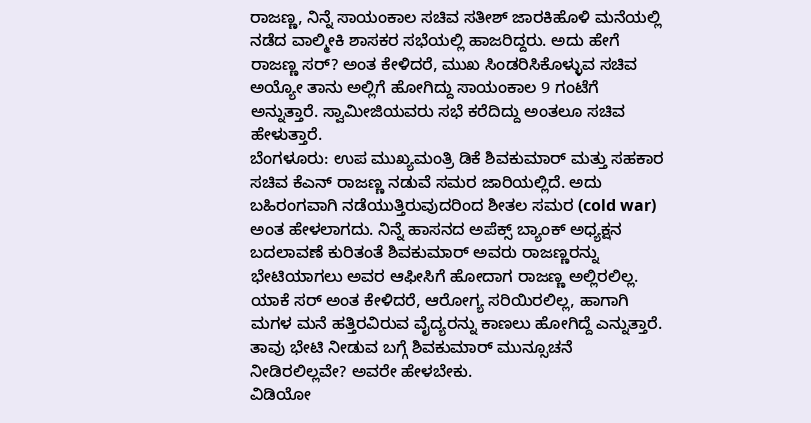ರಾಜಣ್ಣ, ನಿನ್ನೆ ಸಾಯಂಕಾಲ ಸಚಿವ ಸತೀಶ್ ಜಾರಕಿಹೊಳಿ ಮನೆಯಲ್ಲಿ ನಡೆದ ವಾಲ್ಮೀಕಿ ಶಾಸಕರ ಸಭೆಯಲ್ಲಿ ಹಾಜರಿದ್ದರು. ಅದು ಹೇಗೆ ರಾಜಣ್ಣ ಸರ್? ಅಂತ ಕೇಳಿದರೆ, ಮುಖ ಸಿಂಡರಿಸಿಕೊಳ್ಳುವ ಸಚಿವ ಅಯ್ಯೋ ತಾನು ಅಲ್ಲಿಗೆ ಹೋಗಿದ್ದು ಸಾಯಂಕಾಲ 9 ಗಂಟೆಗೆ ಅನ್ನುತ್ತಾರೆ. ಸ್ವಾಮೀಜಿಯವರು ಸಭೆ ಕರೆದಿದ್ದು ಅಂತಲೂ ಸಚಿವ ಹೇಳುತ್ತಾರೆ.
ಬೆಂಗಳೂರು: ಉಪ ಮುಖ್ಯಮಂತ್ರಿ ಡಿಕೆ ಶಿವಕುಮಾರ್ ಮತ್ತು ಸಹಕಾರ ಸಚಿವ ಕೆಎನ್ ರಾಜಣ್ಣ ನಡುವೆ ಸಮರ ಜಾರಿಯಲ್ಲಿದೆ. ಅದು ಬಹಿರಂಗವಾಗಿ ನಡೆಯುತ್ತಿರುವುದರಿಂದ ಶೀತಲ ಸಮರ (cold war) ಅಂತ ಹೇಳಲಾಗದು. ನಿನ್ನೆ ಹಾಸನದ ಅಪೆಕ್ಸ್ ಬ್ಯಾಂಕ್ ಅಧ್ಯಕ್ಷನ ಬದಲಾವಣೆ ಕುರಿತಂತೆ ಶಿವಕುಮಾರ್ ಅವರು ರಾಜಣ್ಣರನ್ನು ಭೇಟಿಯಾಗಲು ಅವರ ಆಫೀಸಿಗೆ ಹೋದಾಗ ರಾಜಣ್ಣ ಅಲ್ಲಿರಲಿಲ್ಲ. ಯಾಕೆ ಸರ್ ಅಂತ ಕೇಳಿದರೆ, ಆರೋಗ್ಯ ಸರಿಯಿರಲಿಲ್ಲ, ಹಾಗಾಗಿ ಮಗಳ ಮನೆ ಹತ್ತಿರವಿರುವ ವೈದ್ಯರನ್ನು ಕಾಣಲು ಹೋಗಿದ್ದೆ ಎನ್ನುತ್ತಾರೆ. ತಾವು ಭೇಟಿ ನೀಡುವ ಬಗ್ಗೆ ಶಿವಕುಮಾರ್ ಮುನ್ಸೂಚನೆ ನೀಡಿರಲಿಲ್ಲವೇ? ಅವರೇ ಹೇಳಬೇಕು.
ವಿಡಿಯೋ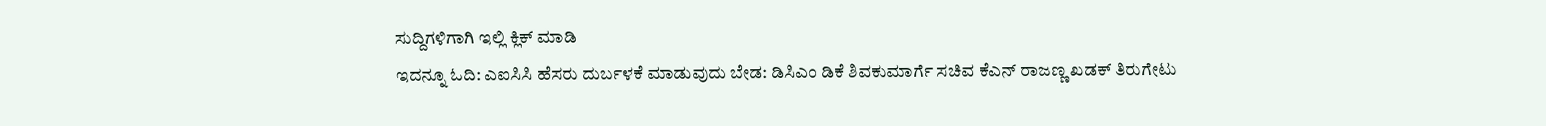ಸುದ್ದಿಗಳಿಗಾಗಿ ಇಲ್ಲಿ ಕ್ಲಿಕ್ ಮಾಡಿ
ಇದನ್ನೂ ಓದಿ: ಎಐಸಿಸಿ ಹೆಸರು ದುರ್ಬಳಕೆ ಮಾಡುವುದು ಬೇಡ: ಡಿಸಿಎಂ ಡಿಕೆ ಶಿವಕುಮಾರ್ಗೆ ಸಚಿವ ಕೆಎನ್ ರಾಜಣ್ಣ ಖಡಕ್ ತಿರುಗೇಟು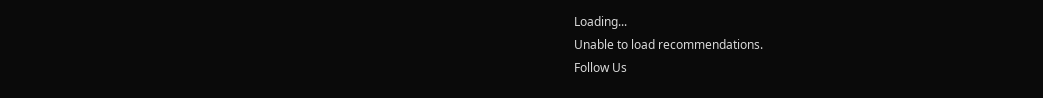Loading...
Unable to load recommendations.
Follow Us